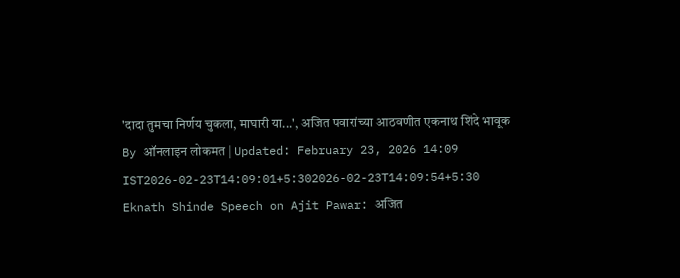'दादा तुमचा निर्णय चुकला, माघारी या...', अजित पवारांच्या आठवणीत एकनाथ शिंदे भावूक
By ऑनलाइन लोकमत | Updated: February 23, 2026 14:09 IST2026-02-23T14:09:01+5:302026-02-23T14:09:54+5:30
Eknath Shinde Speech on Ajit Pawar: अजित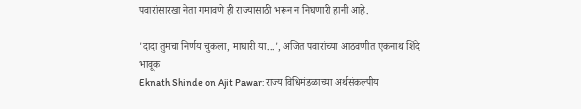पवारांसारखा नेता गमावणे ही राज्यासाठी भरून न निघणारी हानी आहे.

'दादा तुमचा निर्णय चुकला, माघारी या...', अजित पवारांच्या आठवणीत एकनाथ शिंदे भावूक
Eknath Shinde on Ajit Pawar: राज्य विधिमंडळाच्या अर्थसंकल्पीय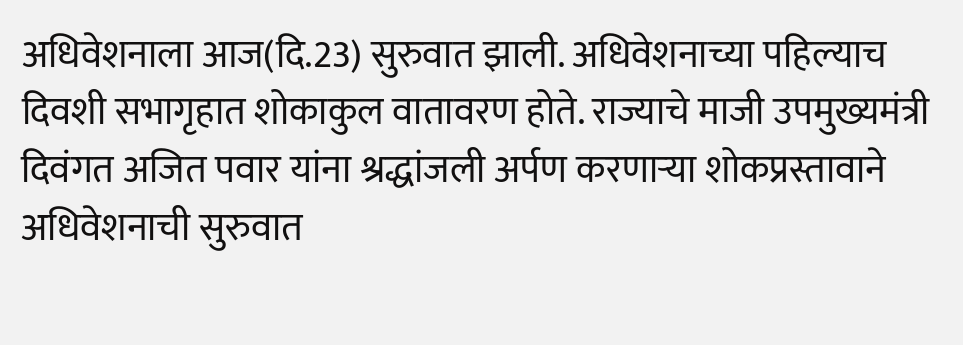अधिवेशनाला आज(दि.23) सुरुवात झाली. अधिवेशनाच्या पहिल्याच दिवशी सभागृहात शोकाकुल वातावरण होते. राज्याचे माजी उपमुख्यमंत्री दिवंगत अजित पवार यांना श्रद्धांजली अर्पण करणाऱ्या शोकप्रस्तावाने अधिवेशनाची सुरुवात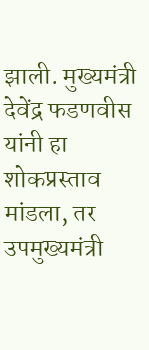झाली. मुख्यमंत्री देवेंद्र फडणवीस यांनी हा शोकप्रस्ताव मांडला, तर उपमुख्यमंत्री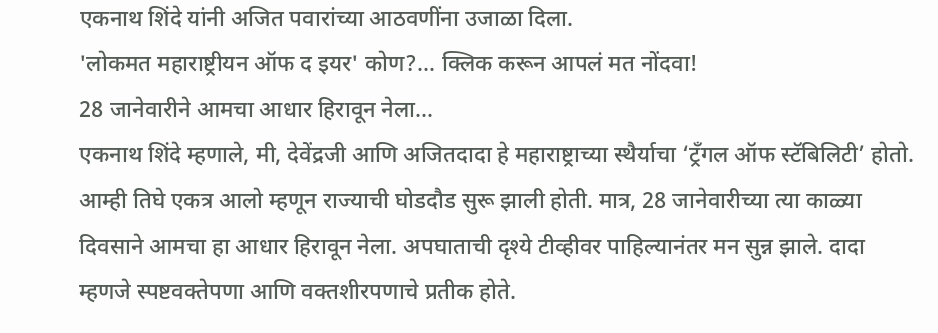एकनाथ शिंदे यांनी अजित पवारांच्या आठवणींना उजाळा दिला.
'लोकमत महाराष्ट्रीयन ऑफ द इयर' कोण?... क्लिक करून आपलं मत नोंदवा!
28 जानेवारीने आमचा आधार हिरावून नेला...
एकनाथ शिंदे म्हणाले, मी, देवेंद्रजी आणि अजितदादा हे महाराष्ट्राच्या स्थैर्याचा ‘ट्रँगल ऑफ स्टॅबिलिटी’ होतो. आम्ही तिघे एकत्र आलो म्हणून राज्याची घोडदौड सुरू झाली होती. मात्र, 28 जानेवारीच्या त्या काळ्या दिवसाने आमचा हा आधार हिरावून नेला. अपघाताची दृश्ये टीव्हीवर पाहिल्यानंतर मन सुन्न झाले. दादा म्हणजे स्पष्टवक्तेपणा आणि वक्तशीरपणाचे प्रतीक होते.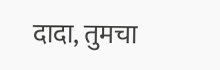दादा, तुमचा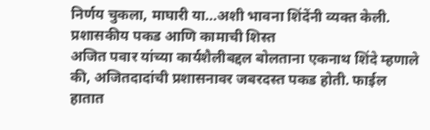निर्णय चुकला, माघारी या...अशी भावना शिंदेंनी व्यक्त केली.
प्रशासकीय पकड आणि कामाची शिस्त
अजित पवार यांच्या कार्यशैलीबद्दल बोलताना एकनाथ शिंदे म्हणाले की, अजितदादांची प्रशासनावर जबरदस्त पकड होती. फाईल हातात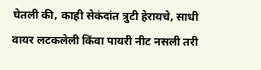घेतली की, काही सेकंदांत त्रुटी हेरायचे, साधी वायर लटकलेली किंवा पायरी नीट नसली तरी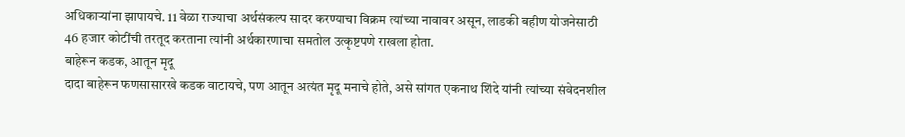अधिकाऱ्यांना झापायचे. 11 वेळा राज्याचा अर्थसंकल्प सादर करण्याचा विक्रम त्यांच्या नावावर असून, लाडकी बहीण योजनेसाठी 46 हजार कोटींची तरतूद करताना त्यांनी अर्थकारणाचा समतोल उत्कृष्टपणे राखला होता.
बाहेरून कडक, आतून मृदू
दादा बाहेरून फणसासारखे कडक वाटायचे, पण आतून अत्यंत मृदू मनाचे होते, असे सांगत एकनाथ शिंदे यांनी त्यांच्या संवेदनशील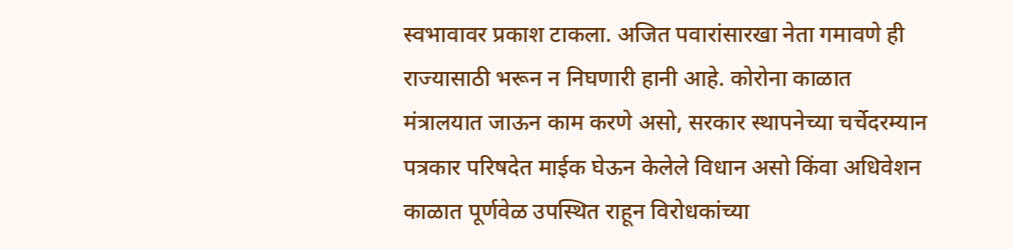स्वभावावर प्रकाश टाकला. अजित पवारांसारखा नेता गमावणे ही राज्यासाठी भरून न निघणारी हानी आहे. कोरोना काळात मंत्रालयात जाऊन काम करणे असो, सरकार स्थापनेच्या चर्चेदरम्यान पत्रकार परिषदेत माईक घेऊन केलेले विधान असो किंवा अधिवेशन काळात पूर्णवेळ उपस्थित राहून विरोधकांच्या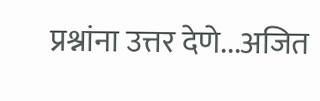प्रश्नांना उत्तर देणे...अजित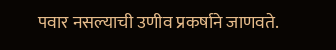पवार नसल्याची उणीव प्रकर्षाने जाणवते.